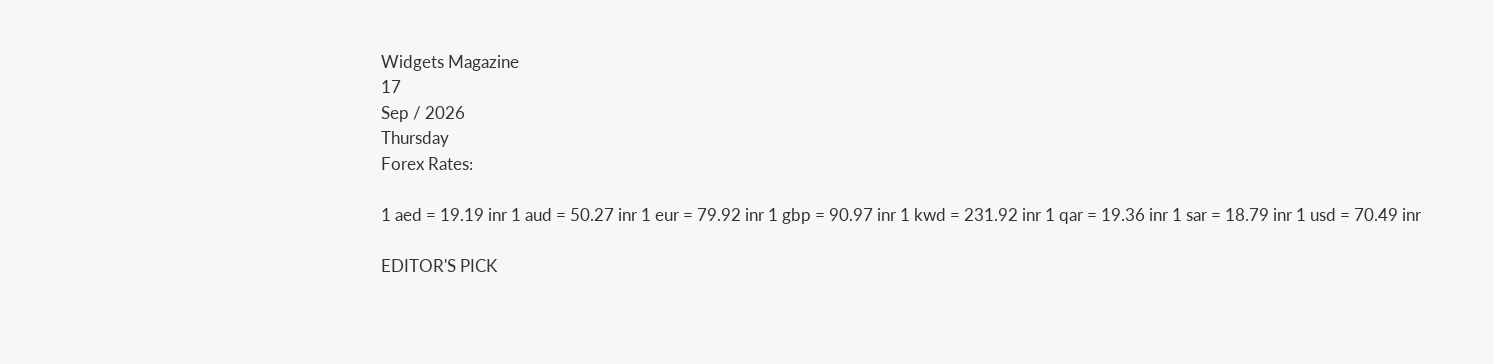Widgets Magazine
17
Sep / 2026
Thursday
Forex Rates:

1 aed = 19.19 inr 1 aud = 50.27 inr 1 eur = 79.92 inr 1 gbp = 90.97 inr 1 kwd = 231.92 inr 1 qar = 19.36 inr 1 sar = 18.79 inr 1 usd = 70.49 inr

EDITOR'S PICK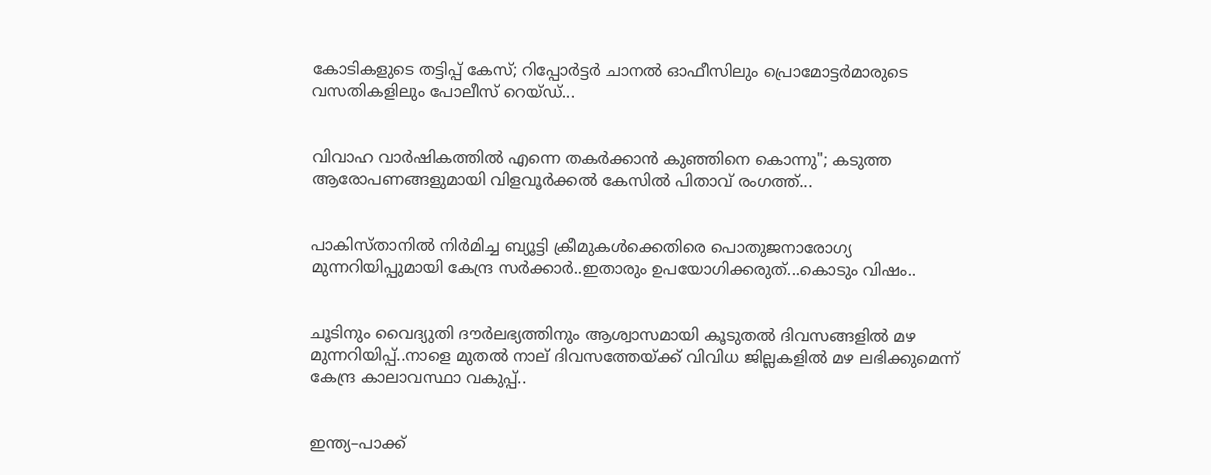കോടികളുടെ തട്ടിപ്പ് കേസ്; റിപ്പോർട്ടർ ചാനൽ ഓഫീസിലും പ്രൊമോട്ടർമാരുടെ വസതികളിലും പോലീസ് റെയ്ഡ്...


വിവാഹ വാർഷികത്തിൽ എന്നെ തകർക്കാൻ കുഞ്ഞിനെ കൊന്നു"; കടുത്ത ആരോപണങ്ങളുമായി വിളവൂർക്കൽ കേസിൽ പിതാവ് രംഗത്ത്...


പാകിസ്താനിൽ നിർമിച്ച ബ്യൂട്ടി ക്രീമുകൾക്കെതിരെ പൊതുജനാരോഗ്യ മുന്നറിയിപ്പുമായി കേന്ദ്ര സർക്കാർ..ഇതാരും ഉപയോഗിക്കരുത്...കൊടും വിഷം..


ചൂടിനും വൈദ്യുതി ദൗർലഭ്യത്തിനും ആശ്വാസമായി കൂടുതൽ ദിവസങ്ങളിൽ മഴ മുന്നറിയിപ്പ്..നാളെ മുതൽ നാല് ദിവസത്തേയ്ക്ക് വിവിധ ജില്ലകളിൽ മഴ ലഭിക്കുമെന്ന് കേന്ദ്ര കാലാവസ്ഥാ വകുപ്പ്..


ഇന്ത്യ–പാക്ക്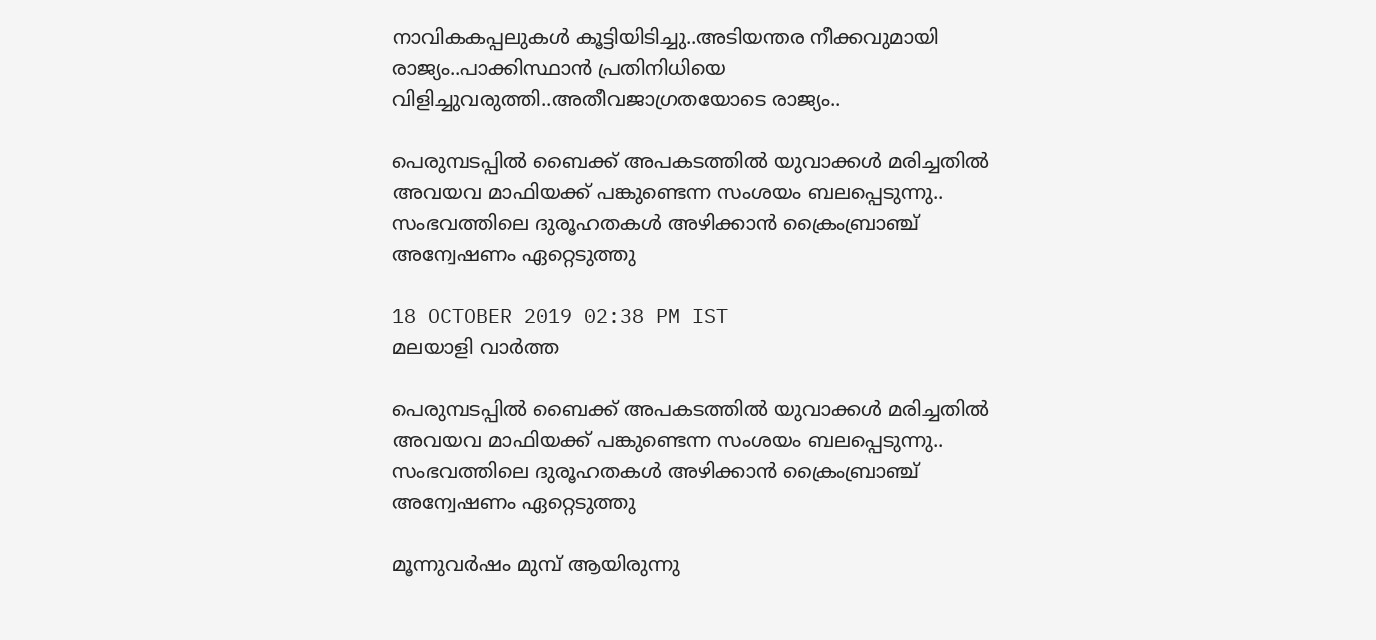നാവികകപ്പലുകൾ കൂട്ടിയിടിച്ചു..അടിയന്തര നീക്കവുമായി രാജ്യം..പാക്കിസ്ഥാൻ പ്രതിനിധിയെ വിളിച്ചുവരുത്തി..അതീവജാഗ്രതയോടെ രാജ്യം..

പെരുമ്പടപ്പില്‍ ബൈക്ക് അപകടത്തിൽ യുവാക്കൾ മരിച്ചതിൽ അവയവ മാഫിയക്ക് പങ്കുണ്ടെന്ന സംശയം ബലപ്പെടുന്നു.. സംഭവത്തിലെ ദുരൂഹതകള്‍ അഴിക്കാന്‍ ക്രൈംബ്രാഞ്ച് അന്വേഷണം ഏറ്റെടുത്തു

18 OCTOBER 2019 02:38 PM IST
മലയാളി വാര്‍ത്ത

പെരുമ്പടപ്പില്‍ ബൈക്ക് അപകടത്തിൽ യുവാക്കൾ മരിച്ചതിൽ അവയവ മാഫിയക്ക് പങ്കുണ്ടെന്ന സംശയം ബലപ്പെടുന്നു.. സംഭവത്തിലെ ദുരൂഹതകള്‍ അഴിക്കാന്‍ ക്രൈംബ്രാഞ്ച് അന്വേഷണം ഏറ്റെടുത്തു

മൂന്നുവര്‍ഷം മുമ്പ് ആയിരുന്നു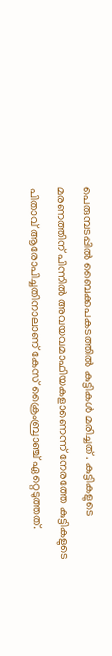പെരുമ്പടപ്പില്‍ ബൈക്കപകടത്തിൽ കുട്ടികൾ മരിച്ചത് . കുട്ടികളുടെ മരണത്തിന് പിന്നില്‍ അവയവമാഫിയകളാണെന്ന് നേരത്തേ കുട്ടികളുടെ പിതാവ് ആരോപിച്ചതിനാലാണ് കേസ് ക്രൈംബ്രാഞ്ച് ഏറ്റെടുത്തത്.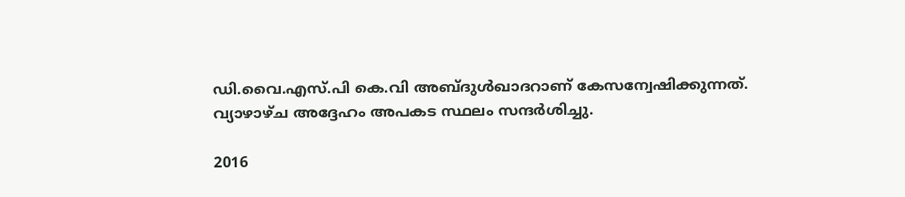ഡി.വൈ.എസ്.പി കെ.വി അബ്ദുള്‍ഖാദറാണ് കേസന്വേഷിക്കുന്നത്. വ്യാഴാഴ്ച അദ്ദേഹം അപകട സ്ഥലം സന്ദര്‍ശിച്ചു.

2016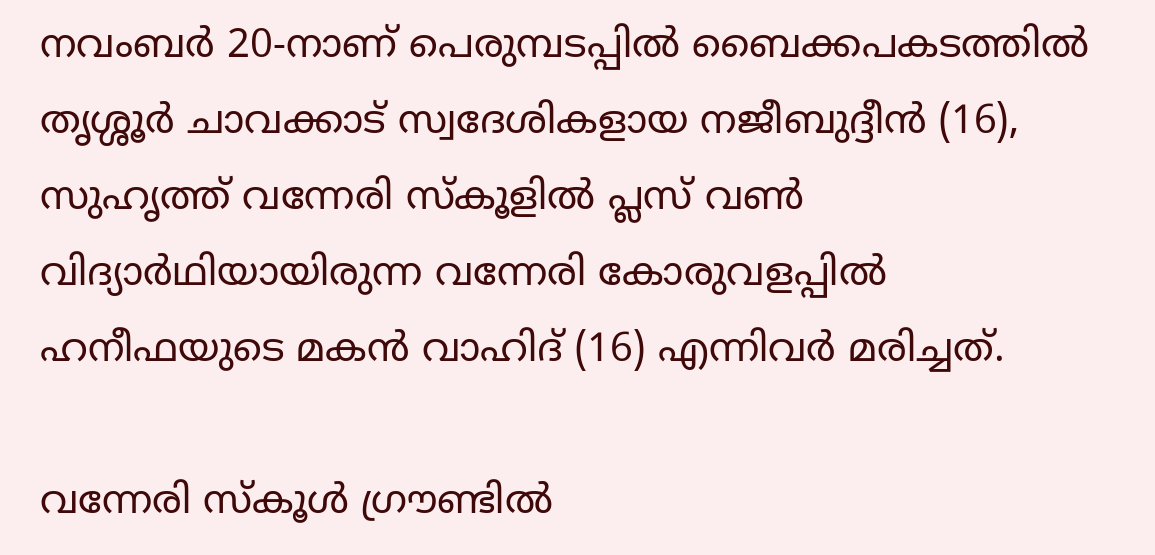നവംബര്‍ 20-നാണ് പെരുമ്പടപ്പില്‍ ബൈക്കപകടത്തില്‍ തൃശ്ശൂര്‍ ചാവക്കാട് സ്വദേശികളായ നജീബുദ്ദീന്‍ (16), സുഹൃത്ത് വന്നേരി സ്‌കൂളില്‍ പ്ലസ് വണ്‍ വിദ്യാര്‍ഥിയായിരുന്ന വന്നേരി കോരുവളപ്പില്‍ ഹനീഫയുടെ മകന്‍ വാഹിദ് (16) എന്നിവര്‍ മരിച്ചത്.

വന്നേരി സ്‌കൂള്‍ ഗ്രൗണ്ടില്‍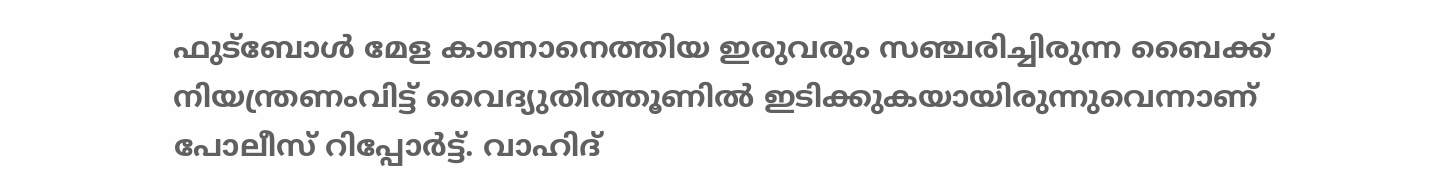ഫുട്‌ബോള്‍ മേള കാണാനെത്തിയ ഇരുവരും സഞ്ചരിച്ചിരുന്ന ബൈക്ക് നിയന്ത്രണംവിട്ട് വൈദ്യുതിത്തൂണില്‍ ഇടിക്കുകയായിരുന്നുവെന്നാണ് പോലീസ് റിപ്പോര്‍ട്ട്. വാഹിദ്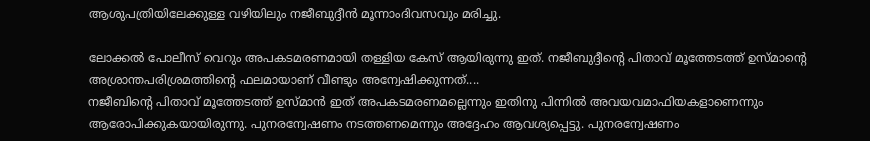ആശുപത്രിയിലേക്കുള്ള വഴിയിലും നജീബുദ്ദീന്‍ മൂന്നാംദിവസവും മരിച്ചു.

ലോക്കൽ പോലീസ് വെറും അപകടമരണമായി തള്ളിയ കേസ് ആയിരുന്നു ഇത്. നജീബുദ്ദീന്റെ പിതാവ് മൂത്തേടത്ത് ഉസ്‌മാന്റെ അശ്രാന്തപരിശ്രമത്തിന്റെ ഫലമായാണ് വീണ്ടും അന്വേഷിക്കുന്നത്....
നജീബിന്റെ പിതാവ് മൂത്തേടത്ത് ഉസ്മാന്‍ ഇത് അപകടമരണമല്ലെന്നും ഇതിനു പിന്നില്‍ അവയവമാഫിയകളാണെന്നും ആരോപിക്കുകയായിരുന്നു. പുനരന്വേഷണം നടത്തണമെന്നും അദ്ദേഹം ആവശ്യപ്പെട്ടു. പുനരന്വേഷണം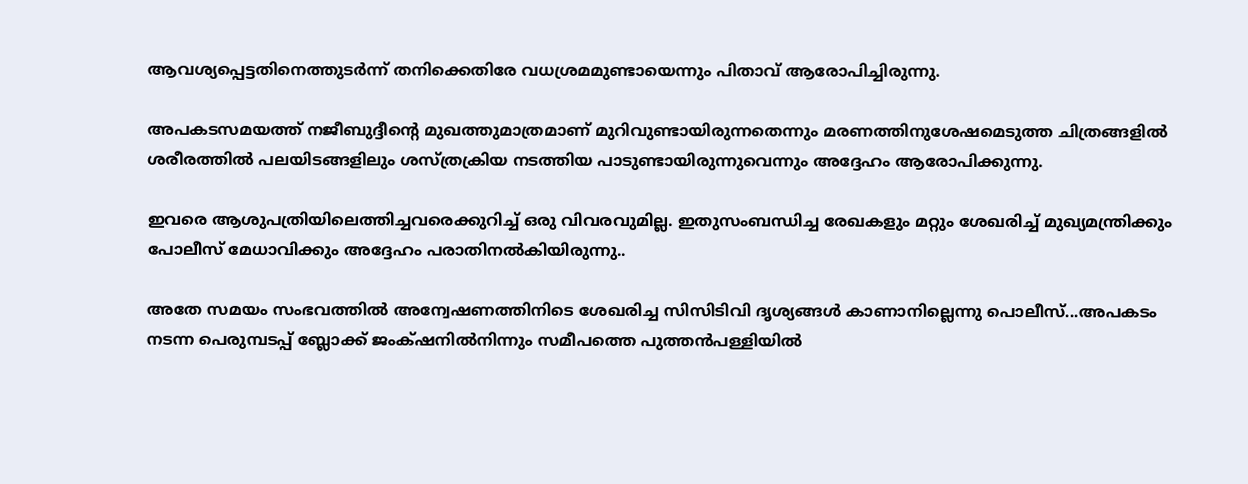ആവശ്യപ്പെട്ടതിനെത്തുടര്‍ന്ന് തനിക്കെതിരേ വധശ്രമമുണ്ടായെന്നും പിതാവ് ആരോപിച്ചിരുന്നു.

അപകടസമയത്ത് നജീബുദ്ദീന്റെ മുഖത്തുമാത്രമാണ് മുറിവുണ്ടായിരുന്നതെന്നും മരണത്തിനുശേഷമെടുത്ത ചിത്രങ്ങളില്‍ ശരീരത്തില്‍ പലയിടങ്ങളിലും ശസ്ത്രക്രിയ നടത്തിയ പാടുണ്ടായിരുന്നുവെന്നും അദ്ദേഹം ആരോപിക്കുന്നു.

ഇവരെ ആശുപത്രിയിലെത്തിച്ചവരെക്കുറിച്ച് ഒരു വിവരവുമില്ല. ഇതുസംബന്ധിച്ച രേഖകളും മറ്റും ശേഖരിച്ച് മുഖ്യമന്ത്രിക്കും പോലീസ് മേധാവിക്കും അദ്ദേഹം പരാതിനല്‍കിയിരുന്നു..

അതേ സമയം സംഭവത്തിൽ അന്വേഷണത്തിനിടെ ശേഖരിച്ച സിസിടിവി ദൃശ്യങ്ങൾ കാണാനില്ലെന്നു പൊലീസ്...അപകടം നടന്ന പെരുമ്പടപ്പ് ബ്ലോക്ക് ജംക്‌ഷനിൽനിന്നും സമീപത്തെ പുത്തൻപള്ളിയിൽ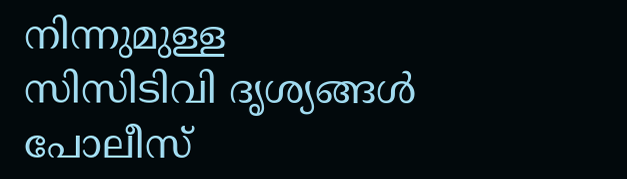നിന്നുമുള്ള സിസിടിവി ദൃശ്യങ്ങൾ പോലീസ്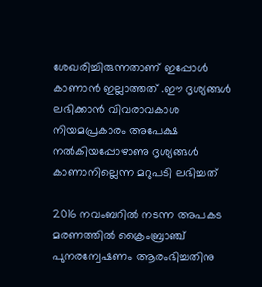ശേഖരിച്ചിരുന്നതാണ് ഇപ്പോൾ കാണാൻ ഇല്ലാത്തത് .ഈ ദൃശ്യങ്ങൾ ലഭിക്കാൻ വിവരാവകാശ നിയമപ്രകാരം അപേക്ഷ നൽകിയപ്പോഴാണു ദൃശ്യങ്ങൾ കാണാനില്ലെന്ന മറുപടി ലഭിച്ചത്

2016 നവംബറിൽ നടന്ന അപകട മരണത്തിൽ‌ ക്രൈംബ്രാഞ്ച് പുനരന്വേഷണം ആരംഭിച്ചതിനു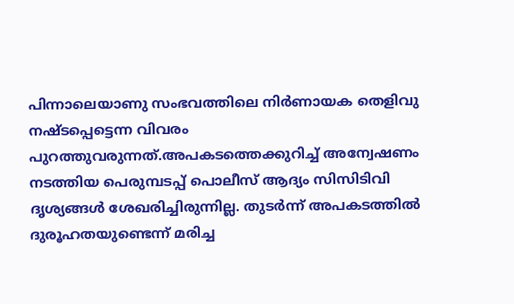പിന്നാലെയാണു സംഭവത്തിലെ നിർണായക തെളിവു നഷ്ടപ്പെട്ടെന്ന വിവരം പുറത്തുവരുന്നത്.അപകടത്തെക്കുറിച്ച് അന്വേഷണം നടത്തിയ പെരുമ്പടപ്പ് പൊലീസ് ആദ്യം സിസിടിവി ദൃശ്യങ്ങൾ ശേഖരിച്ചിരുന്നില്ല. തുടർന്ന് അപകടത്തിൽ ദുരൂഹതയുണ്ടെന്ന് മരിച്ച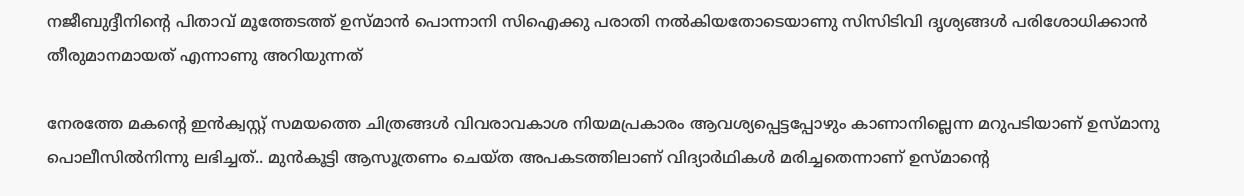നജീബുദ്ദീനിന്റെ പിതാവ് മൂത്തേടത്ത് ഉസ്മാൻ പൊന്നാനി സിഐക്കു പരാതി നൽകിയതോടെയാണു സിസിടിവി ദൃശ്യങ്ങൾ പരിശോധിക്കാൻ തീരുമാനമായത് എന്നാണു അറിയുന്നത്

നേരത്തേ മകന്റെ ഇൻക്വസ്റ്റ് സമയത്തെ ചിത്രങ്ങൾ വിവരാവകാശ നിയമപ്രകാരം ആവശ്യപ്പെട്ടപ്പോഴും കാണാനില്ലെന്ന മറുപടിയാണ് ഉസ്മാനു പൊലീസിൽനിന്നു ലഭിച്ചത്.. മുൻകൂട്ടി ആസൂത്രണം ചെയ്ത അപകടത്തിലാണ് വിദ്യാർഥികൾ മരിച്ചതെന്നാണ് ഉസ്മാന്റെ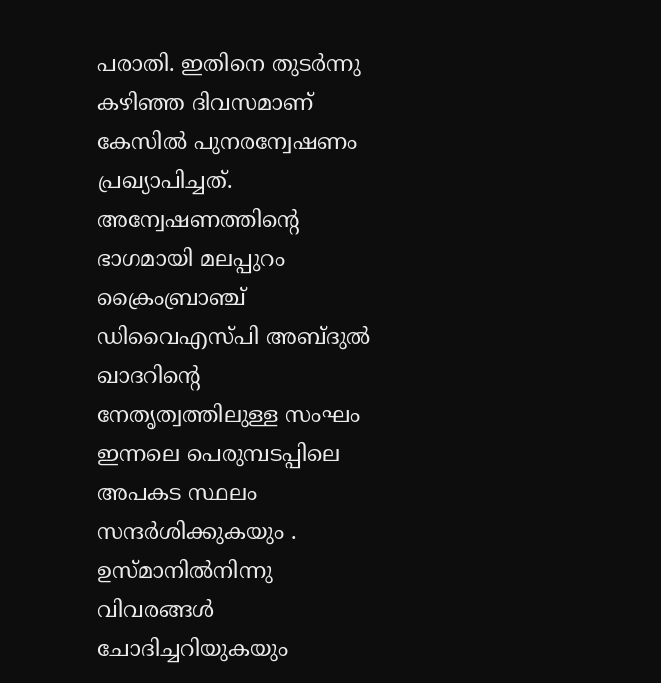പരാതി. ഇതിനെ തുടർന്നു കഴിഞ്ഞ ദിവസമാണ് കേസിൽ പുനരന്വേഷണം പ്രഖ്യാപിച്ചത്. അന്വേഷണത്തിന്റെ ഭാഗമായി മലപ്പുറം ക്രൈംബ്രാഞ്ച് ഡിവൈഎസ്പി അബ്ദുൽ ഖാദറിന്റെ നേതൃത്വത്തിലുള്ള സംഘം ഇന്നലെ പെരുമ്പടപ്പിലെ അപകട സ്ഥലം സന്ദർശിക്കുകയും . ഉസ്മാനിൽനിന്നു വിവരങ്ങൾ ചോദിച്ചറിയുകയും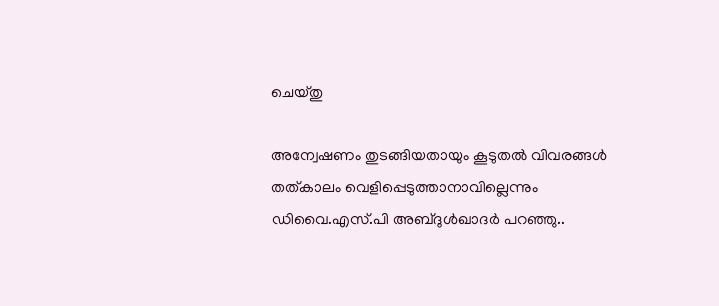ചെയ്തു

അന്വേഷണം തുടങ്ങിയതായും കൂടുതൽ വിവരങ്ങൾ തത്‌കാലം വെളിപ്പെടുത്താനാവില്ലെന്നും ഡിവൈ.എസ്.പി അബ്ദുൾഖാദർ പറഞ്ഞു..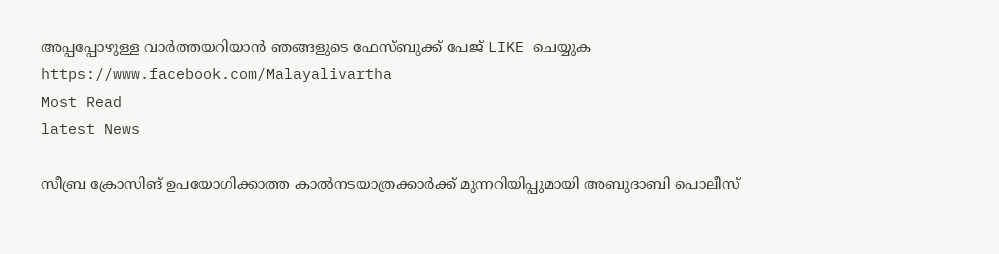അപ്പപ്പോഴുള്ള വാര്‍ത്തയറിയാന്‍ ഞങ്ങളുടെ ഫേസ്‌ബുക്ക്‌ പേജ് LIKE ചെയ്യുക
https://www.facebook.com/Malayalivartha
Most Read
latest News

സീബ്ര ക്രോസിങ് ഉപയോഗിക്കാത്ത കാല്‍നടയാത്രക്കാര്‍ക്ക് മുന്നറിയിപ്പുമായി അബുദാബി പൊലീസ്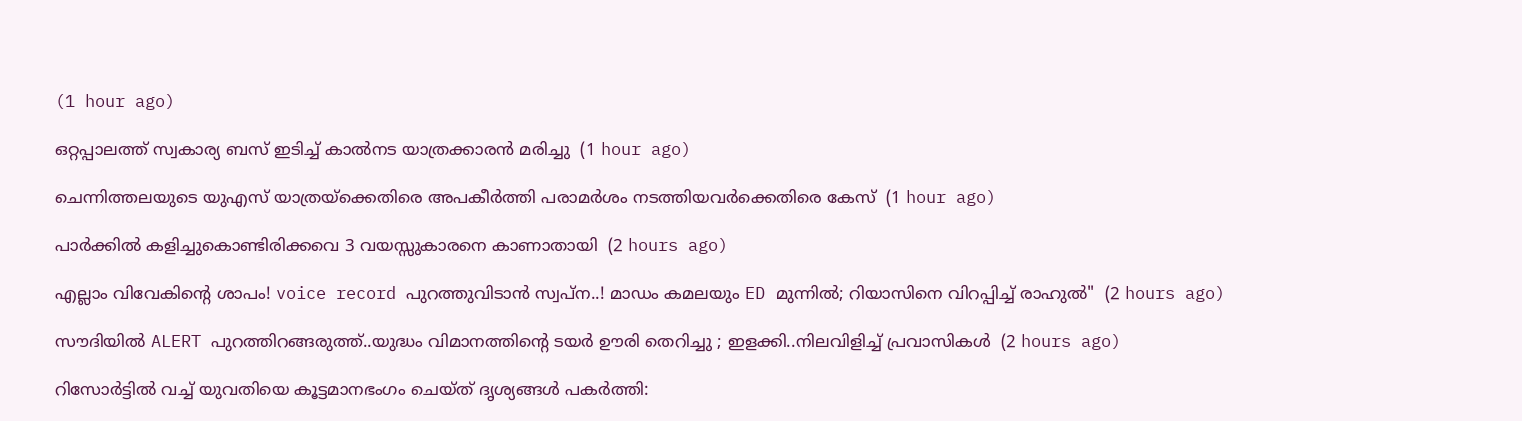(1 hour ago)

ഒറ്റപ്പാലത്ത് സ്വകാര്യ ബസ് ഇടിച്ച് കാല്‍നട യാത്രക്കാരന്‍ മരിച്ചു  (1 hour ago)

ചെന്നിത്തലയുടെ യുഎസ് യാത്രയ്‌ക്കെതിരെ അപകീര്‍ത്തി പരാമര്‍ശം നടത്തിയവര്‍ക്കെതിരെ കേസ്  (1 hour ago)

പാര്‍ക്കില്‍ കളിച്ചുകൊണ്ടിരിക്കവെ 3 വയസ്സുകാരനെ കാണാതായി  (2 hours ago)

എല്ലാം വിവേകിന്റെ ശാപം! voice record പുറത്തുവിടാൻ സ്വപ്ന..! മാഡം കമലയും ED മുന്നിൽ; റിയാസിനെ വിറപ്പിച്ച് രാഹുൽ"  (2 hours ago)

സൗദിയിൽ ALERT പുറത്തിറങ്ങരുത്ത്..യുദ്ധം വിമാനത്തിന്റെ ടയര്‍ ഊരി തെറിച്ചു ; ഇളക്കി..നിലവിളിച്ച് പ്രവാസികൾ  (2 hours ago)

റിസോര്‍ട്ടില്‍ വച്ച് യുവതിയെ കൂട്ടമാനഭംഗം ചെയ്ത് ദൃശ്യങ്ങള്‍ പകര്‍ത്തി: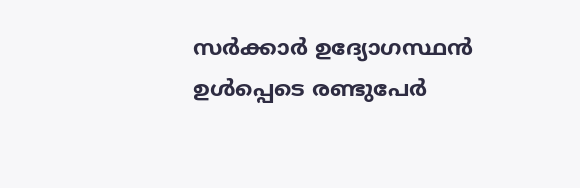സര്‍ക്കാര്‍ ഉദ്യോഗസ്ഥന്‍ ഉള്‍പ്പെടെ രണ്ടുപേര്‍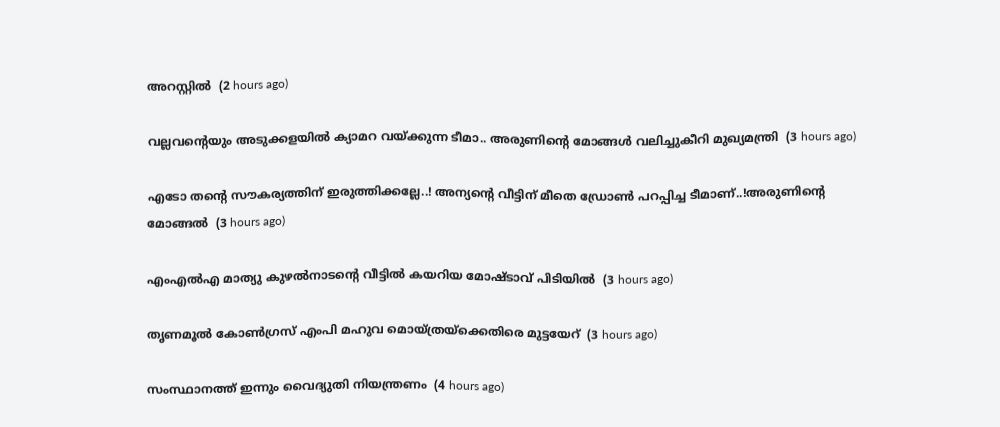അറസ്റ്റില്‍  (2 hours ago)

വല്ലവന്റെയും അടുക്കളയിൽ ക്യാമറ വയ്ക്കുന്ന ടീമാ.. അരുണിന്റെ മോങ്ങൾ വലിച്ചുകീറി മുഖ്യമന്ത്രി  (3 hours ago)

എടോ തന്റെ സൗകര്യത്തിന് ഇരുത്തിക്കല്ലേ..! അന്യന്റെ വീട്ടിന് മീതെ ഡ്രോൺ പറപ്പിച്ച ടീമാണ്..!അരുണിന്റെ മോങ്ങൽ  (3 hours ago)

എംഎല്‍എ മാത്യു കുഴല്‍നാടന്റെ വീട്ടില്‍ കയറിയ മോഷ്ടാവ് പിടിയില്‍  (3 hours ago)

തൃണമൂല്‍ കോണ്‍ഗ്രസ് എംപി മഹുവ മൊയ്ത്രയ്‌ക്കെതിരെ മുട്ടയേറ്  (3 hours ago)

സംസ്ഥാനത്ത് ഇന്നും വൈദ്യുതി നിയന്ത്രണം  (4 hours ago)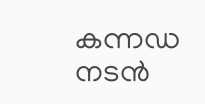കന്നഡ നടന്‍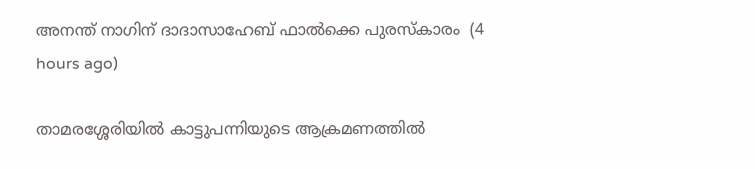അനന്ത് നാഗിന് ദാദാസാഹേബ് ഫാല്‍ക്കെ പുരസ്‌കാരം  (4 hours ago)

താമരശ്ശേരിയില്‍ കാട്ടുപന്നിയുടെ ആക്രമണത്തില്‍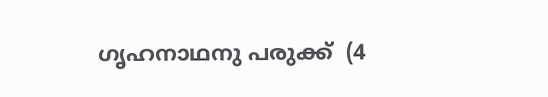ഗൃഹനാഥനു പരുക്ക്  (4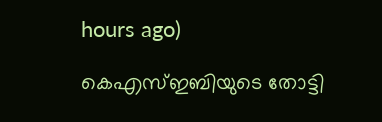hours ago)

കെഎസ്ഇബിയുടെ തോട്ടി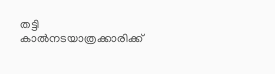തട്ടി കാല്‍നടയാത്രക്കാരിക്ക്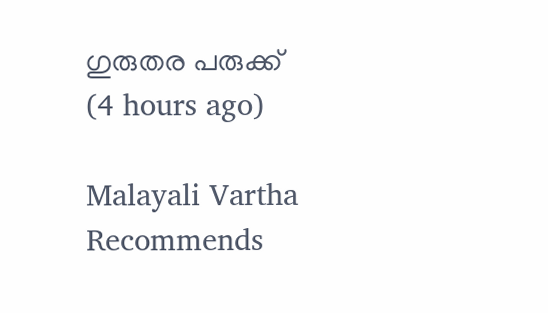ഗുരുതര പരുക്ക്  (4 hours ago)

Malayali Vartha Recommends